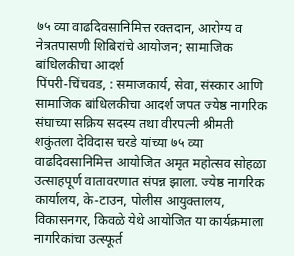७५ व्या वाढदिवसानिमित्त रक्तदान, आरोग्य व नेत्रतपासणी शिबिरांचे आयोजन; सामाजिक बांधिलकीचा आदर्श
पिंपरी-चिंचवड, : समाजकार्य, सेवा, संस्कार आणि सामाजिक बांधिलकीचा आदर्श जपत ज्येष्ठ नागरिक संघाच्या सक्रिय सदस्य तथा वीरपत्नी श्रीमती शकुंतला देविदास चरडे यांच्या ७५ व्या वाढदिवसानिमित्त आयोजित अमृत महोत्सव सोहळा उत्साहपूर्ण वातावरणात संपन्न झाला. ज्येष्ठ नागरिक कार्यालय, के-टाउन, पोलीस आयुक्तालय, विकासनगर, किवळे येथे आयोजित या कार्यक्रमाला नागरिकांचा उत्स्फूर्त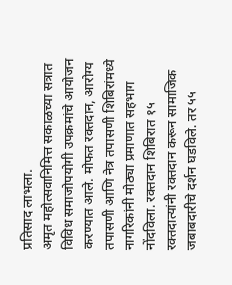प्रतिसाद लाभला.
अमृत महोत्सवानिमित्त सकाळच्या सत्रात विविध समाजोपयोगी उपक्रमांचे आयोजन करण्यात आले. मोफत रक्तदान, आरोग्य तपासणी आणि नेत्र तपासणी शिबिरांमध्ये नागरिकांनी मोठ्या प्रमाणात सहभाग नोंदविला. रक्तदान शिबिरात १५ रक्तदात्यांनी रक्तदान करून सामाजिक जबाबदारीचे दर्शन घडविले. तर ५५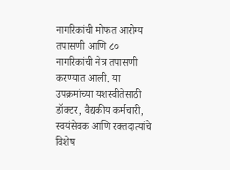नागरिकांची मोफत आरोग्य तपासणी आणि ८० नागरिकांची नेत्र तपासणी करण्यात आली. या उपक्रमांच्या यशस्वीतेसाठी डॉक्टर, वैद्यकीय कर्मचारी, स्वयंसेवक आणि रक्तदात्यांचे विशेष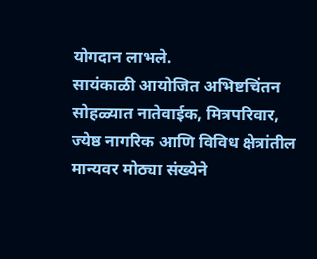योगदान लाभले.
सायंकाळी आयोजित अभिष्टचिंतन सोहळ्यात नातेवाईक, मित्रपरिवार, ज्येष्ठ नागरिक आणि विविध क्षेत्रांतील मान्यवर मोठ्या संख्येने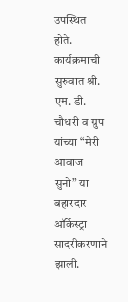उपस्थित होते. कार्यक्रमाची सुरुवात श्री. एम. डी. चौधरी व ग्रुप यांच्या “मेरी आवाज सुनो” या बहारदार ऑर्केस्ट्रा सादरीकरणाने झाली.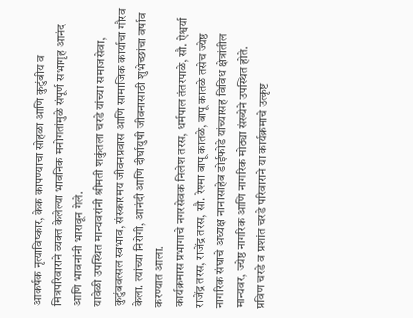आकर्षक नृत्याविष्कार, केक कापण्याचा सोहळा आणि कुटुंबीय व मित्रपरिवाराने व्यक्त केलेल्या भावनिक मनोगतांमुळे संपूर्ण सभागृह आनंद आणि भावनांनी भारावून गेले.
यावेळी उपस्थित मान्यवरांनी श्रीमती शकुंतला चरडे यांच्या समाजसेवा, कुटुंबवत्सल स्वभाव, संस्कारमय जीवनप्रवास आणि सामाजिक कार्याचा गौरव केला. त्यांच्या निरोगी, आनंदी आणि दीर्घायुषी जीवनासाठी शुभेच्छांचा वर्षाव करण्यात आला.
कार्यक्रमास प्रभागाचे नगरसेवक निलेश तरस, धर्मपाल तंतरपाळे, सौ. ऐश्वर्या राजेंद्र तरस, राजेंद्र तरस, सौ. रेश्मा बापू कातळे, बापू कातळे तसेच ज्येष्ठ नागरिक संघाचे अध्यक्ष नानासाहेब डोईफोडे यांच्यासह विविध क्षेत्रांतील मान्यवर, ज्येष्ठ नागरिक आणि नागरिक मोठ्या संख्येने उपस्थित होते.
प्रविण चरडे व प्रशांत चरडे परिवाराने या कार्यक्रमाचे उत्कृष्ट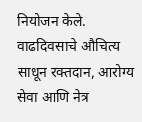नियोजन केले. वाढदिवसाचे औचित्य साधून रक्तदान, आरोग्य सेवा आणि नेत्र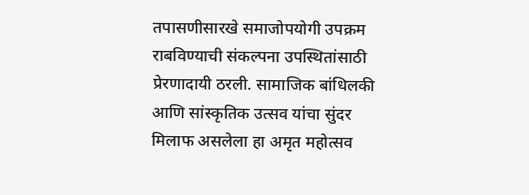तपासणीसारखे समाजोपयोगी उपक्रम राबविण्याची संकल्पना उपस्थितांसाठी प्रेरणादायी ठरली. सामाजिक बांधिलकी आणि सांस्कृतिक उत्सव यांचा सुंदर मिलाफ असलेला हा अमृत महोत्सव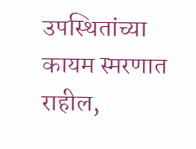उपस्थितांच्या कायम स्मरणात राहील,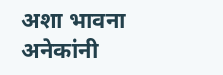अशा भावना अनेकांनी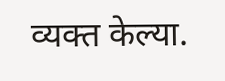व्यक्त केल्या.